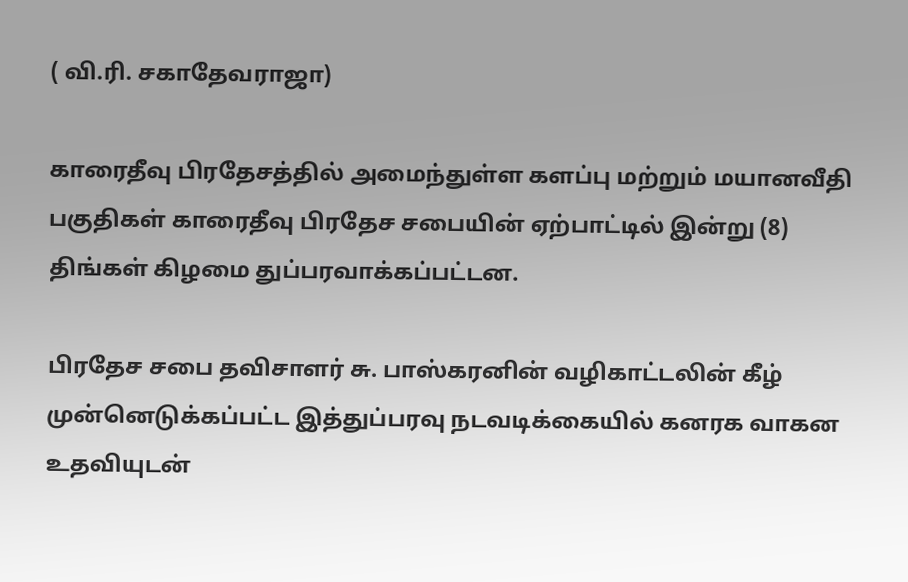( வி.ரி. சகாதேவராஜா)

காரைதீவு பிரதேசத்தில் அமைந்துள்ள களப்பு மற்றும் மயானவீதி பகுதிகள் காரைதீவு பிரதேச சபையின் ஏற்பாட்டில் இன்று (8) திங்கள் கிழமை துப்பரவாக்கப்பட்டன.

பிரதேச சபை தவிசாளர் சு. பாஸ்கரனின் வழிகாட்டலின் கீழ் முன்னெடுக்கப்பட்ட இத்துப்பரவு நடவடிக்கையில் கனரக வாகன உதவியுடன்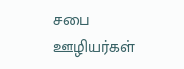சபை ஊழியர்கள்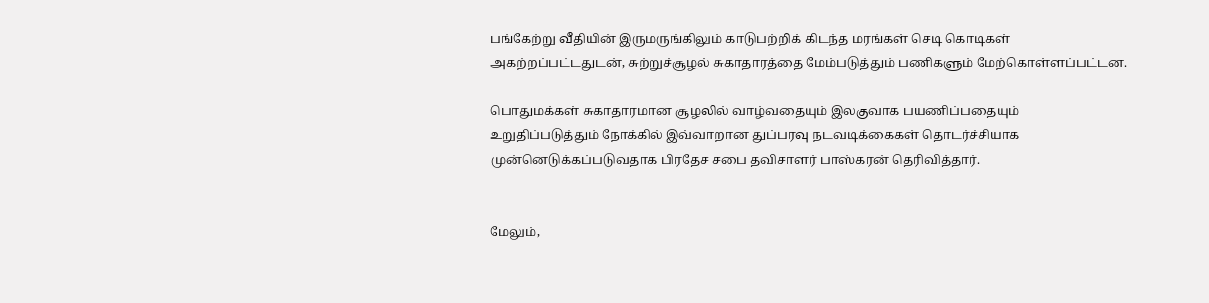பங்கேற்று வீதியின் இருமருங்கிலும் காடுபற்றிக் கிடந்த மரங்கள் செடி கொடிகள்  அகற்றப்பட்டதுடன், சுற்றுச்சூழல் சுகாதாரத்தை மேம்படுத்தும் பணிகளும் மேற்கொள்ளப்பட்டன.

பொதுமக்கள் சுகாதாரமான சூழலில் வாழ்வதையும் இலகுவாக பயணிப்பதையும் உறுதிப்படுத்தும் நோக்கில் இவ்வாறான துப்பரவு நடவடிக்கைகள் தொடர்ச்சியாக முன்னெடுக்கப்படுவதாக பிரதேச சபை தவிசாளர் பாஸ்கரன் தெரிவித்தார்.


மேலும்,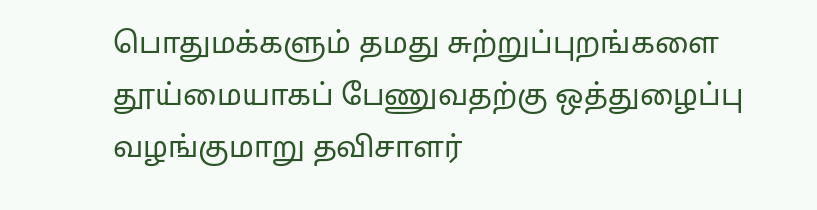பொதுமக்களும் தமது சுற்றுப்புறங்களை தூய்மையாகப் பேணுவதற்கு ஒத்துழைப்பு வழங்குமாறு தவிசாளர்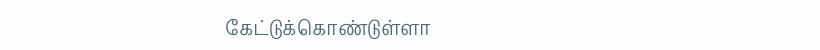கேட்டுக்கொண்டுள்ளா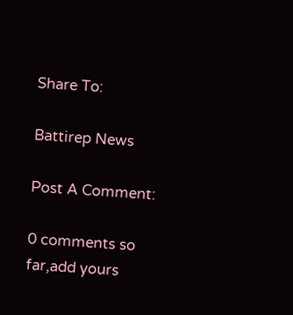Share To:

Battirep News

Post A Comment:

0 comments so far,add yours